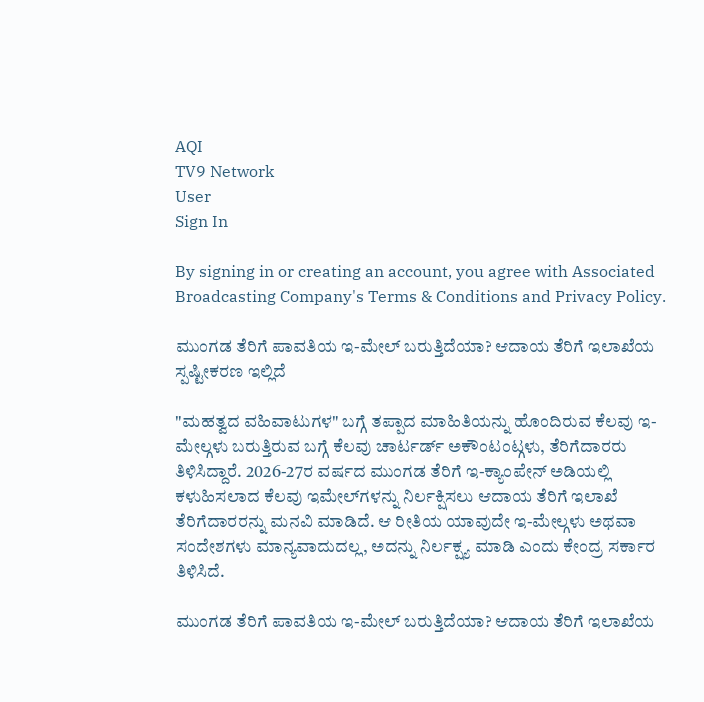AQI
TV9 Network
User
Sign In

By signing in or creating an account, you agree with Associated Broadcasting Company's Terms & Conditions and Privacy Policy.

ಮುಂಗಡ ತೆರಿಗೆ ಪಾವತಿಯ ಇ-ಮೇಲ್ ಬರುತ್ತಿದೆಯಾ? ಆದಾಯ ತೆರಿಗೆ ಇಲಾಖೆಯ ಸ್ಪಷ್ಟೀಕರಣ ಇಲ್ಲಿದೆ

"ಮಹತ್ವದ ವಹಿವಾಟುಗಳ" ಬಗ್ಗೆ ತಪ್ಪಾದ ಮಾಹಿತಿಯನ್ನು ಹೊಂದಿರುವ ಕೆಲವು ಇ-ಮೇಲ್ಗಳು ಬರುತ್ತಿರುವ ಬಗ್ಗೆ ಕೆಲವು ಚಾರ್ಟರ್ಡ್ ಅಕೌಂಟಂಟ್ಗಳು, ತೆರಿಗೆದಾರರು ತಿಳಿಸಿದ್ದಾರೆ. 2026-27ರ ವರ್ಷದ ಮುಂಗಡ ತೆರಿಗೆ ಇ-ಕ್ಯಾಂಪೇನ್ ಅಡಿಯಲ್ಲಿ ಕಳುಹಿಸಲಾದ ಕೆಲವು ಇಮೇಲ್‌ಗಳನ್ನು ನಿರ್ಲಕ್ಷಿಸಲು ಆದಾಯ ತೆರಿಗೆ ಇಲಾಖೆ ತೆರಿಗೆದಾರರನ್ನು ಮನವಿ ಮಾಡಿದೆ. ಆ ರೀತಿಯ ಯಾವುದೇ ಇ-ಮೇಲ್ಗಳು ಅಥವಾ ಸಂದೇಶಗಳು ಮಾನ್ಯವಾದುದಲ್ಲ, ಅದನ್ನು ನಿರ್ಲಕ್ಷ್ಯ ಮಾಡಿ ಎಂದು ಕೇಂದ್ರ ಸರ್ಕಾರ ತಿಳಿಸಿದೆ.

ಮುಂಗಡ ತೆರಿಗೆ ಪಾವತಿಯ ಇ-ಮೇಲ್ ಬರುತ್ತಿದೆಯಾ? ಆದಾಯ ತೆರಿಗೆ ಇಲಾಖೆಯ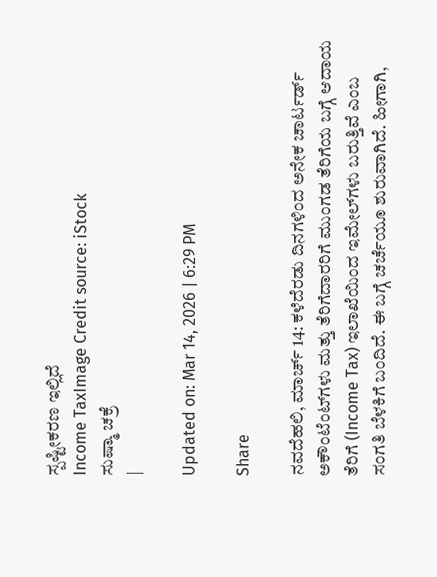ಸ್ಪಷ್ಟೀಕರಣ ಇಲ್ಲಿದೆ
Income TaxImage Credit source: iStock
ಸುಷ್ಮಾ ಚಕ್ರೆ
|

Updated on: Mar 14, 2026 | 6:29 PM

Share

ನವದೆಹಲಿ, ಮಾರ್ಚ್ 14: ಕಳೆದೆರಡು ದಿನಗಳಿಂದ ಅನೇಕ ಚಾರ್ಟರ್ಡ್ ಅಕೌಂಟೆಂಟ್‌ಗಳು ಮತ್ತು ತೆರಿಗೆದಾರರಿಗೆ ಮುಂಗಡ ತೆರಿಗೆಯ ಬಗ್ಗೆ ಆದಾಯ ತೆರಿಗೆ (Income Tax) ಇಲಾಖೆಯಿಂದ ಇಮೇಲ್‌ಗಳು ಬರುತ್ತಿವೆ ಎಂಬ ಸಂಗತಿ ಬೆಳಕಿಗೆ ಬಂದಿದೆ. ಈ ಬಗ್ಗೆ ಚರ್ಚೆಯೂ ಶುರುವಾಗಿದೆ. ಹೀಗಾಗಿ,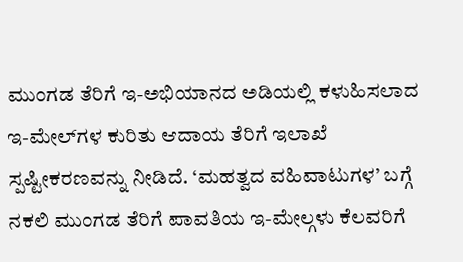ಮುಂಗಡ ತೆರಿಗೆ ಇ-ಅಭಿಯಾನದ ಅಡಿಯಲ್ಲಿ ಕಳುಹಿಸಲಾದ ಇ-ಮೇಲ್‌ಗಳ ಕುರಿತು ಆದಾಯ ತೆರಿಗೆ ಇಲಾಖೆ ಸ್ಪಷ್ಟೀಕರಣವನ್ನು ನೀಡಿದೆ. ‘ಮಹತ್ವದ ವಹಿವಾಟುಗಳ’ ಬಗ್ಗೆ ನಕಲಿ ಮುಂಗಡ ತೆರಿಗೆ ಪಾವತಿಯ ಇ-ಮೇಲ್ಗಳು ಕೆಲವರಿಗೆ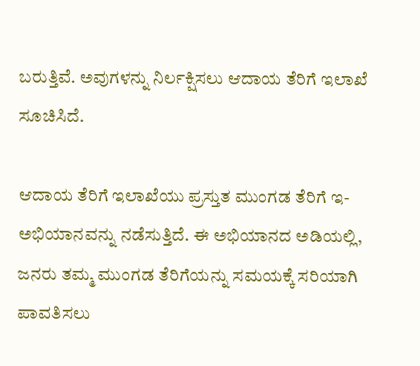ಬರುತ್ತಿವೆ. ಅವುಗಳನ್ನು ನಿರ್ಲಕ್ಷಿಸಲು ಆದಾಯ ತೆರಿಗೆ ಇಲಾಖೆ ಸೂಚಿಸಿದೆ.

ಆದಾಯ ತೆರಿಗೆ ಇಲಾಖೆಯು ಪ್ರಸ್ತುತ ಮುಂಗಡ ತೆರಿಗೆ ಇ-ಅಭಿಯಾನವನ್ನು ನಡೆಸುತ್ತಿದೆ. ಈ ಅಭಿಯಾನದ ಅಡಿಯಲ್ಲಿ, ಜನರು ತಮ್ಮ ಮುಂಗಡ ತೆರಿಗೆಯನ್ನು ಸಮಯಕ್ಕೆ ಸರಿಯಾಗಿ ಪಾವತಿಸಲು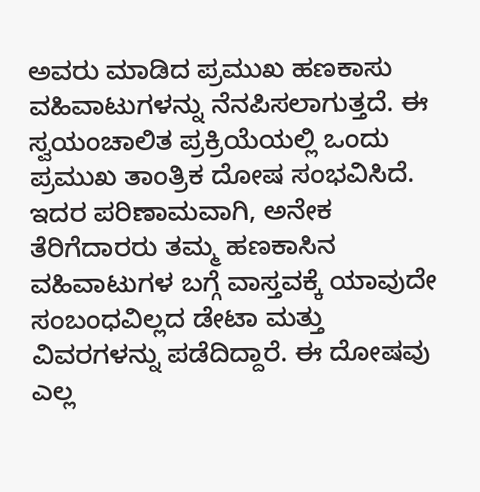ಅವರು ಮಾಡಿದ ಪ್ರಮುಖ ಹಣಕಾಸು ವಹಿವಾಟುಗಳನ್ನು ನೆನಪಿಸಲಾಗುತ್ತದೆ. ಈ ಸ್ವಯಂಚಾಲಿತ ಪ್ರಕ್ರಿಯೆಯಲ್ಲಿ ಒಂದು ಪ್ರಮುಖ ತಾಂತ್ರಿಕ ದೋಷ ಸಂಭವಿಸಿದೆ. ಇದರ ಪರಿಣಾಮವಾಗಿ, ಅನೇಕ ತೆರಿಗೆದಾರರು ತಮ್ಮ ಹಣಕಾಸಿನ ವಹಿವಾಟುಗಳ ಬಗ್ಗೆ ವಾಸ್ತವಕ್ಕೆ ಯಾವುದೇ ಸಂಬಂಧವಿಲ್ಲದ ಡೇಟಾ ಮತ್ತು ವಿವರಗಳನ್ನು ಪಡೆದಿದ್ದಾರೆ. ಈ ದೋಷವು ಎಲ್ಲ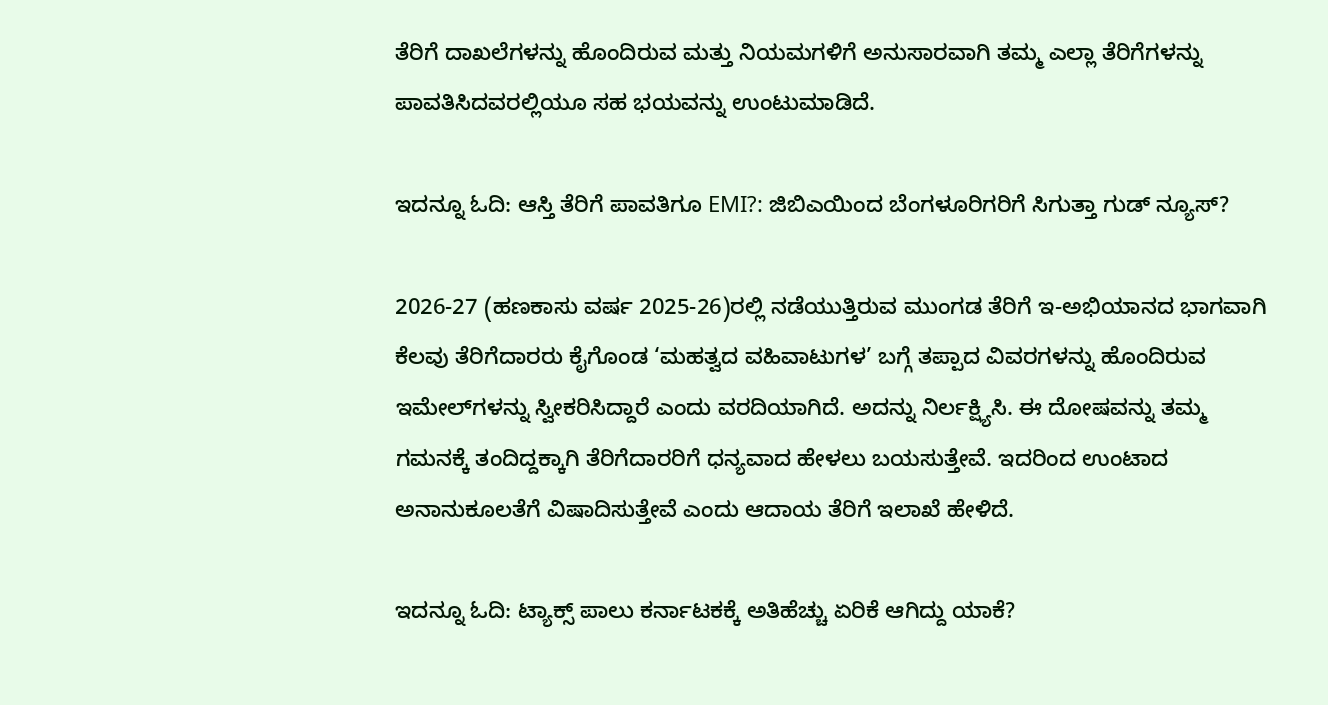ತೆರಿಗೆ ದಾಖಲೆಗಳನ್ನು ಹೊಂದಿರುವ ಮತ್ತು ನಿಯಮಗಳಿಗೆ ಅನುಸಾರವಾಗಿ ತಮ್ಮ ಎಲ್ಲಾ ತೆರಿಗೆಗಳನ್ನು ಪಾವತಿಸಿದವರಲ್ಲಿಯೂ ಸಹ ಭಯವನ್ನು ಉಂಟುಮಾಡಿದೆ.

ಇದನ್ನೂ ಓದಿ: ಆಸ್ತಿ ತೆರಿಗೆ ಪಾವತಿಗೂ EMI?: ಜಿಬಿಎಯಿಂದ ಬೆಂಗಳೂರಿಗರಿಗೆ ಸಿಗುತ್ತಾ ಗುಡ್ ನ್ಯೂಸ್?

2026-27 (ಹಣಕಾಸು ವರ್ಷ 2025-26)ರಲ್ಲಿ ನಡೆಯುತ್ತಿರುವ ಮುಂಗಡ ತೆರಿಗೆ ಇ-ಅಭಿಯಾನದ ಭಾಗವಾಗಿ ಕೆಲವು ತೆರಿಗೆದಾರರು ಕೈಗೊಂಡ ‘ಮಹತ್ವದ ವಹಿವಾಟುಗಳ’ ಬಗ್ಗೆ ತಪ್ಪಾದ ವಿವರಗಳನ್ನು ಹೊಂದಿರುವ ಇಮೇಲ್‌ಗಳನ್ನು ಸ್ವೀಕರಿಸಿದ್ದಾರೆ ಎಂದು ವರದಿಯಾಗಿದೆ. ಅದನ್ನು ನಿರ್ಲಕ್ಷ್ಯಿಸಿ. ಈ ದೋಷವನ್ನು ತಮ್ಮ ಗಮನಕ್ಕೆ ತಂದಿದ್ದಕ್ಕಾಗಿ ತೆರಿಗೆದಾರರಿಗೆ ಧನ್ಯವಾದ ಹೇಳಲು ಬಯಸುತ್ತೇವೆ. ಇದರಿಂದ ಉಂಟಾದ ಅನಾನುಕೂಲತೆಗೆ ವಿಷಾದಿಸುತ್ತೇವೆ ಎಂದು ಆದಾಯ ತೆರಿಗೆ ಇಲಾಖೆ ಹೇಳಿದೆ.

ಇದನ್ನೂ ಓದಿ: ಟ್ಯಾಕ್ಸ್ ಪಾಲು ಕರ್ನಾಟಕಕ್ಕೆ ಅತಿಹೆಚ್ಚು ಏರಿಕೆ ಆಗಿದ್ದು ಯಾಕೆ?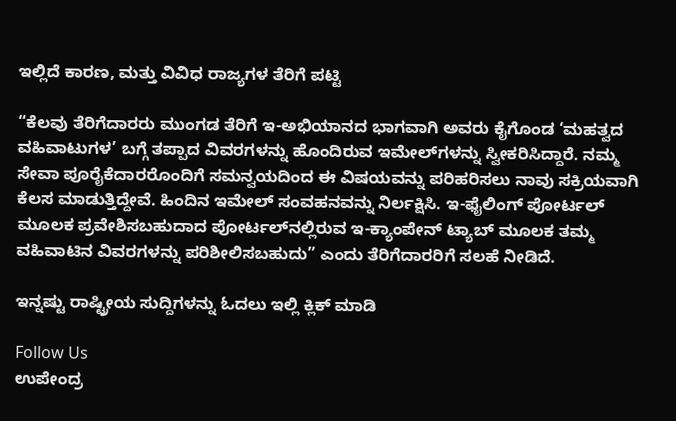ಇಲ್ಲಿದೆ ಕಾರಣ, ಮತ್ತು ವಿವಿಧ ರಾಜ್ಯಗಳ ತೆರಿಗೆ ಪಟ್ಟಿ

“ಕೆಲವು ತೆರಿಗೆದಾರರು ಮುಂಗಡ ತೆರಿಗೆ ಇ-ಅಭಿಯಾನದ ಭಾಗವಾಗಿ ಅವರು ಕೈಗೊಂಡ ‘ಮಹತ್ವದ ವಹಿವಾಟುಗಳ’ ಬಗ್ಗೆ ತಪ್ಪಾದ ವಿವರಗಳನ್ನು ಹೊಂದಿರುವ ಇಮೇಲ್‌ಗಳನ್ನು ಸ್ವೀಕರಿಸಿದ್ದಾರೆ. ನಮ್ಮ ಸೇವಾ ಪೂರೈಕೆದಾರರೊಂದಿಗೆ ಸಮನ್ವಯದಿಂದ ಈ ವಿಷಯವನ್ನು ಪರಿಹರಿಸಲು ನಾವು ಸಕ್ರಿಯವಾಗಿ ಕೆಲಸ ಮಾಡುತ್ತಿದ್ದೇವೆ. ಹಿಂದಿನ ಇಮೇಲ್ ಸಂವಹನವನ್ನು ನಿರ್ಲಕ್ಷಿಸಿ. ಇ-ಫೈಲಿಂಗ್ ಪೋರ್ಟಲ್ ಮೂಲಕ ಪ್ರವೇಶಿಸಬಹುದಾದ ಪೋರ್ಟಲ್‌ನಲ್ಲಿರುವ ಇ-ಕ್ಯಾಂಪೇನ್ ಟ್ಯಾಬ್ ಮೂಲಕ ತಮ್ಮ ವಹಿವಾಟಿನ ವಿವರಗಳನ್ನು ಪರಿಶೀಲಿಸಬಹುದು” ಎಂದು ತೆರಿಗೆದಾರರಿಗೆ ಸಲಹೆ ನೀಡಿದೆ.

ಇನ್ನಷ್ಟು ರಾಷ್ಟ್ರೀಯ ಸುದ್ದಿಗಳನ್ನು ಓದಲು ಇಲ್ಲಿ ಕ್ಲಿಕ್ ಮಾಡಿ

Follow Us
ಉಪೇಂದ್ರ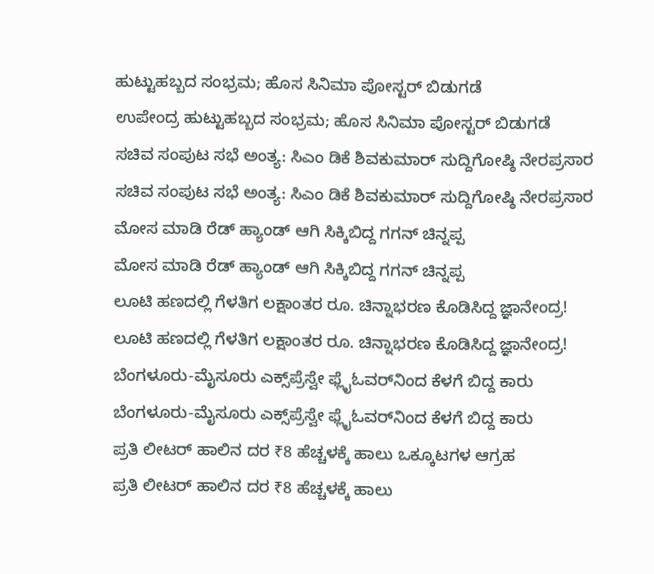ಹುಟ್ಟುಹಬ್ಬದ ಸಂಭ್ರಮ; ಹೊಸ ಸಿನಿಮಾ ಪೋಸ್ಟರ್ ಬಿಡುಗಡೆ
ಉಪೇಂದ್ರ ಹುಟ್ಟುಹಬ್ಬದ ಸಂಭ್ರಮ; ಹೊಸ ಸಿನಿಮಾ ಪೋಸ್ಟರ್ ಬಿಡುಗಡೆ
ಸಚಿವ ಸಂಪುಟ ಸಭೆ ಅಂತ್ಯ: ಸಿಎಂ ಡಿಕೆ ಶಿವಕುಮಾರ್ ಸುದ್ದಿಗೋಷ್ಠಿ ನೇರಪ್ರಸಾರ
ಸಚಿವ ಸಂಪುಟ ಸಭೆ ಅಂತ್ಯ: ಸಿಎಂ ಡಿಕೆ ಶಿವಕುಮಾರ್ ಸುದ್ದಿಗೋಷ್ಠಿ ನೇರಪ್ರಸಾರ
ಮೋಸ ಮಾಡಿ ರೆಡ್ ಹ್ಯಾಂಡ್ ಆಗಿ ಸಿಕ್ಕಿಬಿದ್ದ ಗಗನ್ ಚಿನ್ನಪ್ಪ
ಮೋಸ ಮಾಡಿ ರೆಡ್ ಹ್ಯಾಂಡ್ ಆಗಿ ಸಿಕ್ಕಿಬಿದ್ದ ಗಗನ್ ಚಿನ್ನಪ್ಪ
ಲೂಟಿ ಹಣದಲ್ಲಿ ಗೆಳತಿಗ ಲಕ್ಷಾಂತರ ರೂ. ಚಿನ್ನಾಭರಣ ಕೊಡಿಸಿದ್ದ ಜ್ಞಾನೇಂದ್ರ!
ಲೂಟಿ ಹಣದಲ್ಲಿ ಗೆಳತಿಗ ಲಕ್ಷಾಂತರ ರೂ. ಚಿನ್ನಾಭರಣ ಕೊಡಿಸಿದ್ದ ಜ್ಞಾನೇಂದ್ರ!
ಬೆಂಗಳೂರು-ಮೈಸೂರು ಎಕ್ಸ್‌ಪ್ರೆಸ್ವೇ ಫ್ಲೈಓವರ್‌‌ನಿಂದ ಕೆಳಗೆ ಬಿದ್ದ ಕಾರು
ಬೆಂಗಳೂರು-ಮೈಸೂರು ಎಕ್ಸ್‌ಪ್ರೆಸ್ವೇ ಫ್ಲೈಓವರ್‌‌ನಿಂದ ಕೆಳಗೆ ಬಿದ್ದ ಕಾರು
ಪ್ರತಿ ಲೀಟರ್‌ ಹಾಲಿನ ದರ ₹8 ಹೆಚ್ಚಳಕ್ಕೆ ಹಾಲು ಒಕ್ಕೂಟಗಳ ಆಗ್ರಹ
ಪ್ರತಿ ಲೀಟರ್‌ ಹಾಲಿನ ದರ ₹8 ಹೆಚ್ಚಳಕ್ಕೆ ಹಾಲು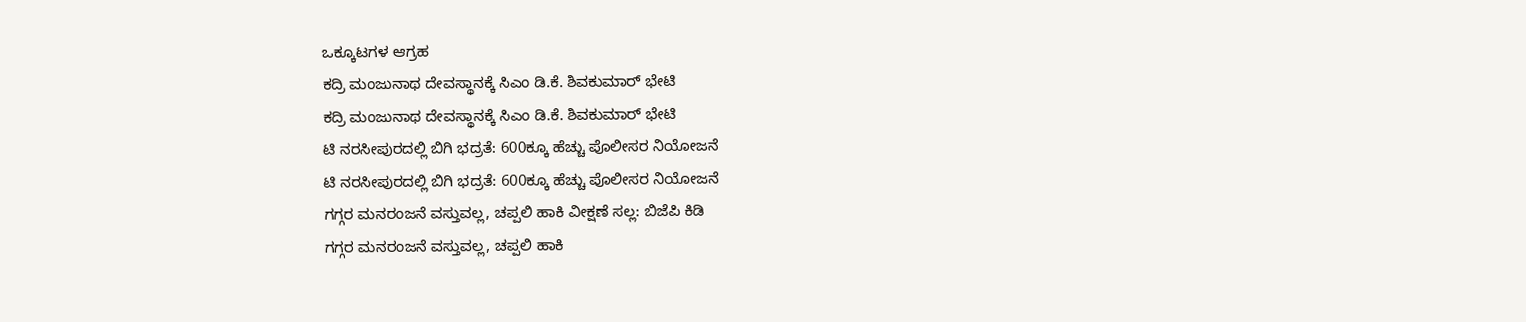ಒಕ್ಕೂಟಗಳ ಆಗ್ರಹ
ಕದ್ರಿ ಮಂಜುನಾಥ ದೇವಸ್ಥಾನಕ್ಕೆ ಸಿಎಂ ಡಿ.ಕೆ. ಶಿವಕುಮಾರ್ ಭೇಟಿ
ಕದ್ರಿ ಮಂಜುನಾಥ ದೇವಸ್ಥಾನಕ್ಕೆ ಸಿಎಂ ಡಿ.ಕೆ. ಶಿವಕುಮಾರ್ ಭೇಟಿ
ಟಿ ನರಸೀಪುರದಲ್ಲಿ ಬಿಗಿ ಭದ್ರತೆ: 600ಕ್ಕೂ ಹೆಚ್ಚು ಪೊಲೀಸರ ನಿಯೋಜನೆ
ಟಿ ನರಸೀಪುರದಲ್ಲಿ ಬಿಗಿ ಭದ್ರತೆ: 600ಕ್ಕೂ ಹೆಚ್ಚು ಪೊಲೀಸರ ನಿಯೋಜನೆ
ಗಗ್ಗರ ಮನರಂಜನೆ ವಸ್ತುವಲ್ಲ, ಚಪ್ಪಲಿ ಹಾಕಿ ವೀಕ್ಷಣೆ ಸಲ್ಲ: ಬಿಜೆಪಿ ಕಿಡಿ
ಗಗ್ಗರ ಮನರಂಜನೆ ವಸ್ತುವಲ್ಲ, ಚಪ್ಪಲಿ ಹಾಕಿ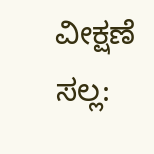ವೀಕ್ಷಣೆ ಸಲ್ಲ: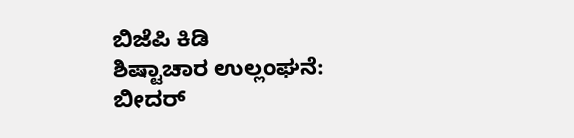ಬಿಜೆಪಿ ಕಿಡಿ
ಶಿಷ್ಟಾಚಾರ ಉಲ್ಲಂಘನೆ: ಬೀದರ್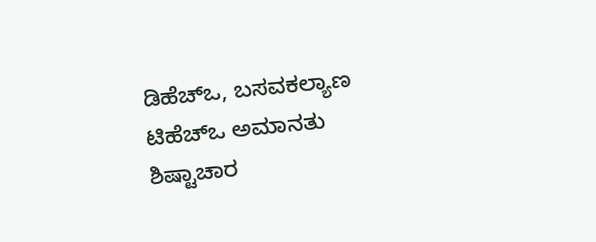ಡಿಹೆಚ್ಒ, ಬಸವಕಲ್ಯಾಣ ಟಿಹೆಚ್ಒ ಅಮಾನತು
ಶಿಷ್ಟಾಚಾರ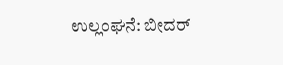ಉಲ್ಲಂಘನೆ: ಬೀದರ್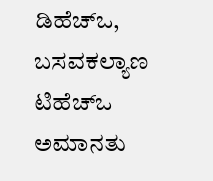ಡಿಹೆಚ್ಒ, ಬಸವಕಲ್ಯಾಣ ಟಿಹೆಚ್ಒ ಅಮಾನತು